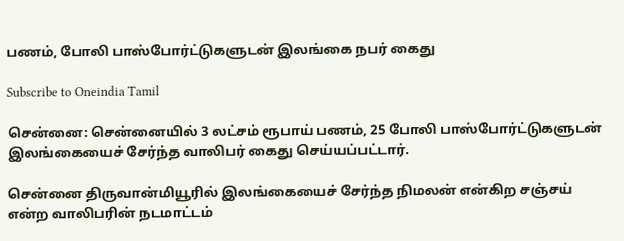பணம், போலி பாஸ்போர்ட்டுகளுடன் இலங்கை நபர் கைது

Subscribe to Oneindia Tamil

சென்னை: சென்னையில் 3 லட்சம் ரூபாய் பணம், 25 போலி பாஸ்போர்ட்டுகளுடன் இலங்கையைச் சேர்ந்த வாலிபர் கைது செய்யப்பட்டார்.

சென்னை திருவான்மியூரில் இலங்கையைச் சேர்ந்த நிமலன் என்கிற சஞ்சய் என்ற வாலிபரின் நடமாட்டம்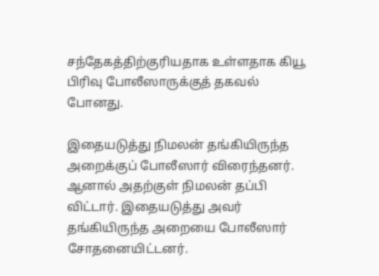சந்தேகத்திற்குரியதாக உள்ளதாக கியூ பிரிவு போலீஸாருக்குத் தகவல் போனது.

இதையடுத்து நிமலன் தங்கியிருந்த அறைக்குப் போலீஸார் விரைந்தனர். ஆனால் அதற்குள் நிமலன் தப்பி விட்டார். இதையடுத்து அவர் தங்கியிருந்த அறையை போலீஸார் சோதனையிட்டனர்.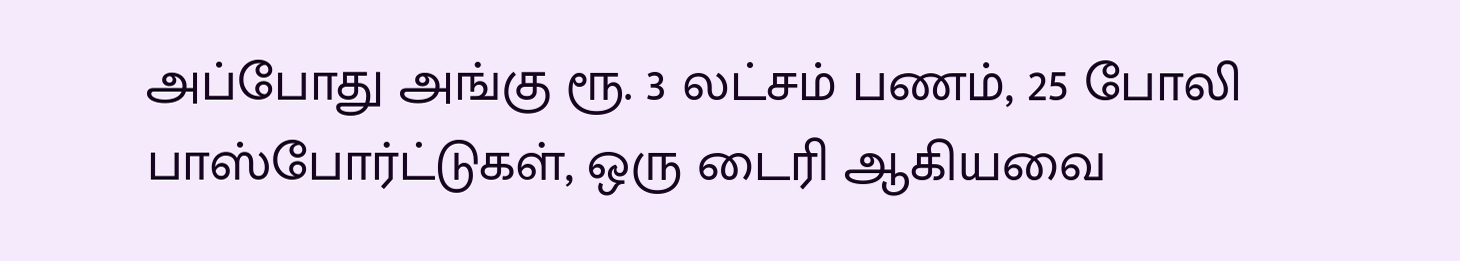அப்போது அங்கு ரூ. 3 லட்சம் பணம், 25 போலி பாஸ்போர்ட்டுகள், ஒரு டைரி ஆகியவை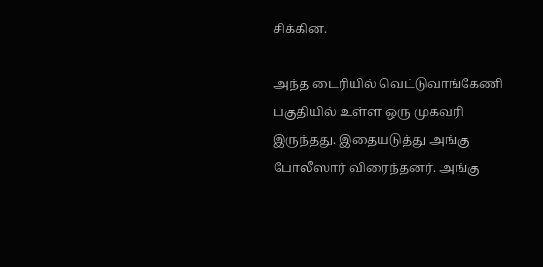சிக்கின.

அந்த டைரியில் வெட்டுவாங்கேணி பகுதியில் உள்ள ஒரு முகவரி இருந்தது. இதையடுத்து அங்கு போலீஸார் விரைந்தனர். அங்கு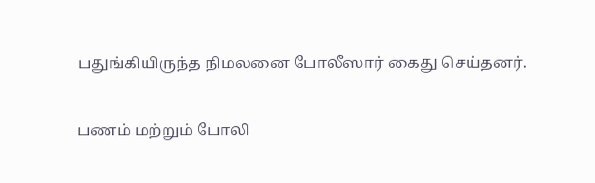பதுங்கியிருந்த நிமலனை போலீஸார் கைது செய்தனர்.

பணம் மற்றும் போலி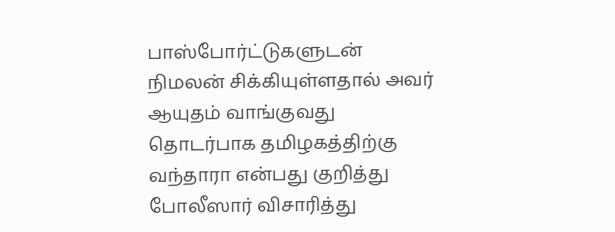பாஸ்போர்ட்டுகளுடன் நிமலன் சிக்கியுள்ளதால் அவர் ஆயுதம் வாங்குவது தொடர்பாக தமிழகத்திற்கு வந்தாரா என்பது குறித்து போலீஸார் விசாரித்து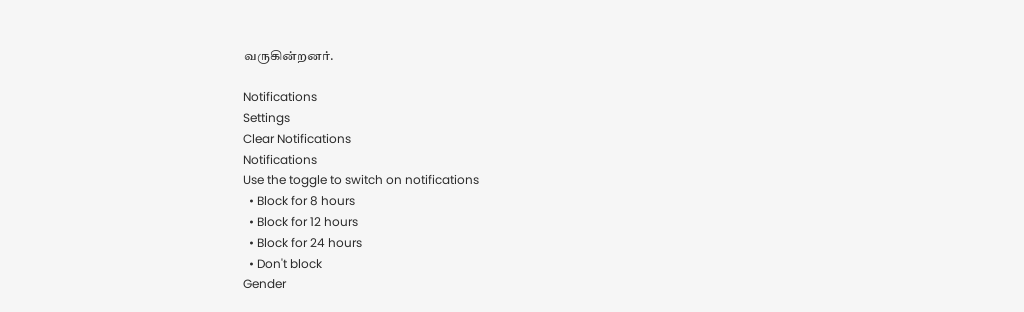வருகின்றனர்.

Notifications
Settings
Clear Notifications
Notifications
Use the toggle to switch on notifications
  • Block for 8 hours
  • Block for 12 hours
  • Block for 24 hours
  • Don't block
Gender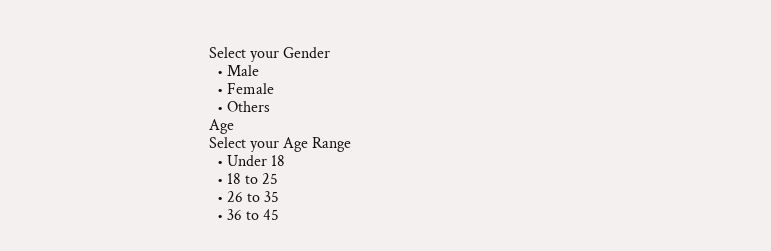Select your Gender
  • Male
  • Female
  • Others
Age
Select your Age Range
  • Under 18
  • 18 to 25
  • 26 to 35
  • 36 to 45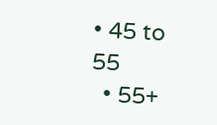• 45 to 55
  • 55+